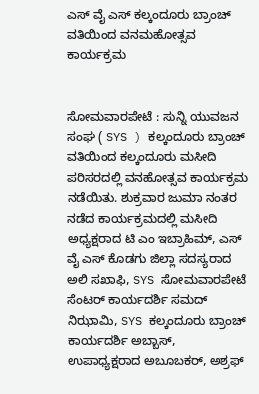ಎಸ್ ವೈ ಎಸ್ ಕಲ್ಕಂದೂರು ಬ್ರಾಂಚ್ ವತಿಯಿಂದ ವನಮಹೋತ್ಸವ ಕಾರ್ಯಕ್ರಮ


ಸೋಮವಾರಪೇಟೆ : ಸುನ್ನಿ ಯುವಜನ ಸಂಘ ( SYS ) ಕಲ್ಕಂದೂರು ಬ್ರಾಂಚ್ ವತಿಯಿಂದ ಕಲ್ಕಂದೂರು ಮಸೀದಿ ಪರಿಸರದಲ್ಲಿ ವನಹೋತ್ಸವ ಕಾರ್ಯಕ್ರಮ ನಡೆಯಿತು. ಶುಕ್ರವಾರ ಜುಮಾ ನಂತರ ನಡೆದ ಕಾರ್ಯಕ್ರಮದಲ್ಲಿ ಮಸೀದಿ ಅಧ್ಯಕ್ಷರಾದ ಟಿ ಎಂ ಇಬ್ರಾಹಿಮ್, ಎಸ್ ವೈ ಎಸ್ ಕೊಡಗು ಜಿಲ್ಲಾ ಸದಸ್ಯರಾದ ಅಲಿ ಸಖಾಫಿ, SYS ಸೋಮವಾರಪೇಟೆ ಸೆಂಟರ್ ಕಾರ್ಯದರ್ಶಿ ಸಮದ್ ನಿಝಾಮಿ, SYS ಕಲ್ಕಂದೂರು ಬ್ರಾಂಚ್ ಕಾರ್ಯದರ್ಶಿ ಅಬ್ಬಾಸ್, ಉಪಾಧ್ಯಕ್ಷರಾದ ಅಬೂಬಕರ್, ಅಶ್ರಫ್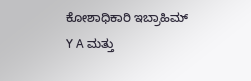ಕೋಶಾಧಿಕಾರಿ ಇಬ್ರಾಹಿಮ್ Y A ಮತ್ತು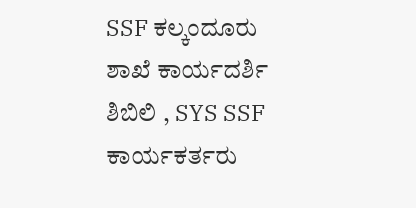SSF ಕಲ್ಕಂದೂರು ಶಾಖೆ ಕಾರ್ಯದರ್ಶಿ ಶಿಬಿಲಿ , SYS SSF ಕಾರ್ಯಕರ್ತರು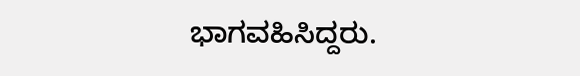ಭಾಗವಹಿಸಿದ್ದರು.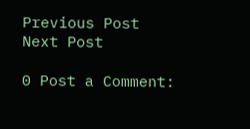Previous Post
Next Post

0 Post a Comment: